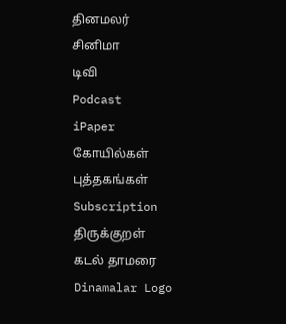தினமலர்
சினிமா
டிவி
Podcast
iPaper
கோயில்கள்
புத்தகங்கள்
Subscription
திருக்குறள்
கடல் தாமரை
Dinamalar Logo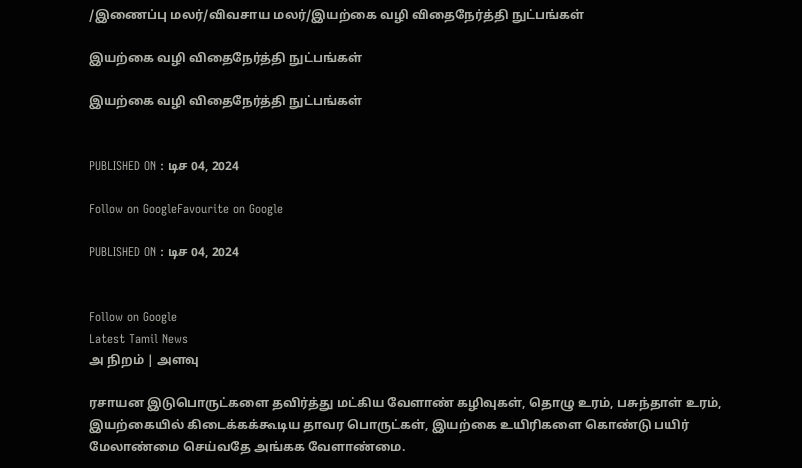/இணைப்பு மலர்/விவசாய மலர்/இயற்கை வழி விதைநேர்த்தி நுட்பங்கள்

இயற்கை வழி விதைநேர்த்தி நுட்பங்கள்

இயற்கை வழி விதைநேர்த்தி நுட்பங்கள்


PUBLISHED ON : டிச 04, 2024

Follow on GoogleFavourite on Google

PUBLISHED ON : டிச 04, 2024


Follow on Google
Latest Tamil News
அ நிறம் | அளவு

ரசாயன இடுபொருட்களை தவிர்த்து மட்கிய வேளாண் கழிவுகள், தொழு உரம், பசுந்தாள் உரம், இயற்கையில் கிடைக்கக்கூடிய தாவர பொருட்கள், இயற்கை உயிரிகளை கொண்டு பயிர் மேலாண்மை செய்வதே அங்கக வேளாண்மை.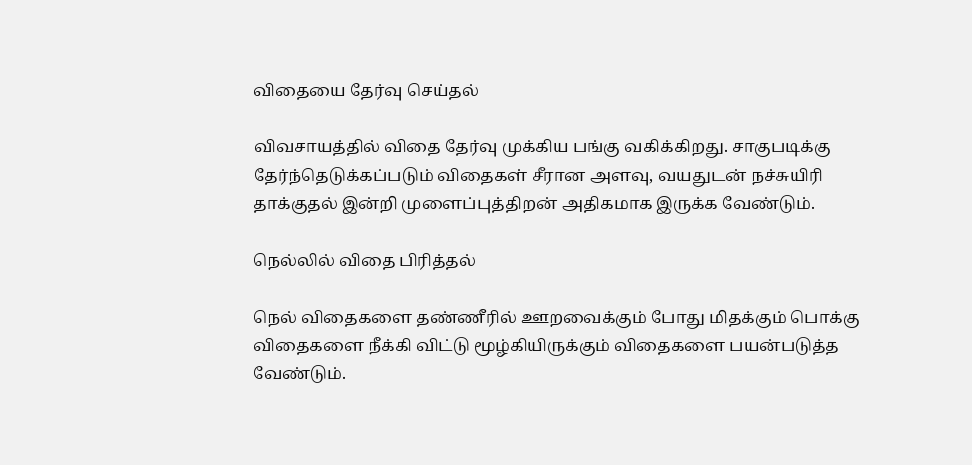விதையை தேர்வு செய்தல்

விவசாயத்தில் விதை தேர்வு முக்கிய பங்கு வகிக்கிறது. சாகுபடிக்கு தேர்ந்தெடுக்கப்படும் விதைகள் சீரான அளவு, வயதுடன் நச்சுயிரி தாக்குதல் இன்றி முளைப்புத்திறன் அதிகமாக இருக்க வேண்டும்.

நெல்லில் விதை பிரித்தல்

நெல் விதைகளை தண்ணீரில் ஊறவைக்கும் போது மிதக்கும் பொக்கு விதைகளை நீக்கி விட்டு மூழ்கியிருக்கும் விதைகளை பயன்படுத்த வேண்டும்.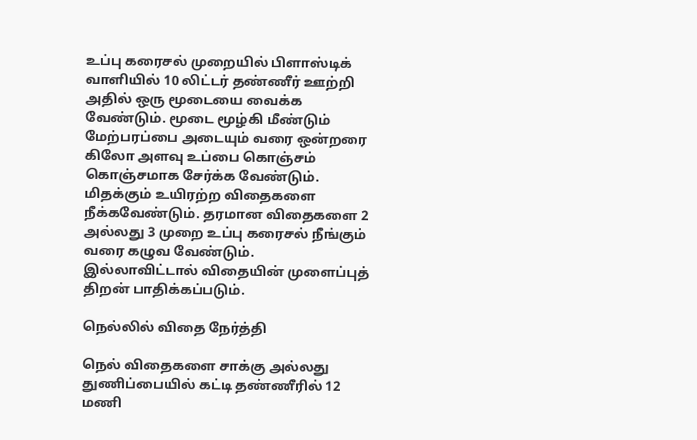உப்பு கரைசல் முறையில் பிளாஸ்டிக் வாளியில் 10 லிட்டர் தண்ணீர் ஊற்றி அதில் ஒரு மூடையை வைக்க வேண்டும். மூடை மூழ்கி மீண்டும் மேற்பரப்பை அடையும் வரை ஒன்றரை கிலோ அளவு உப்பை கொஞ்சம் கொஞ்சமாக சேர்க்க வேண்டும். மிதக்கும் உயிரற்ற விதைகளை நீக்கவேண்டும். தரமான விதைகளை 2 அல்லது 3 முறை உப்பு கரைசல் நீங்கும் வரை கழுவ வேண்டும். இல்லாவிட்டால் விதையின் முளைப்புத் திறன் பாதிக்கப்படும்.

நெல்லில் விதை நேர்த்தி

நெல் விதைகளை சாக்கு அல்லது துணிப்பையில் கட்டி தண்ணீரில் 12 மணி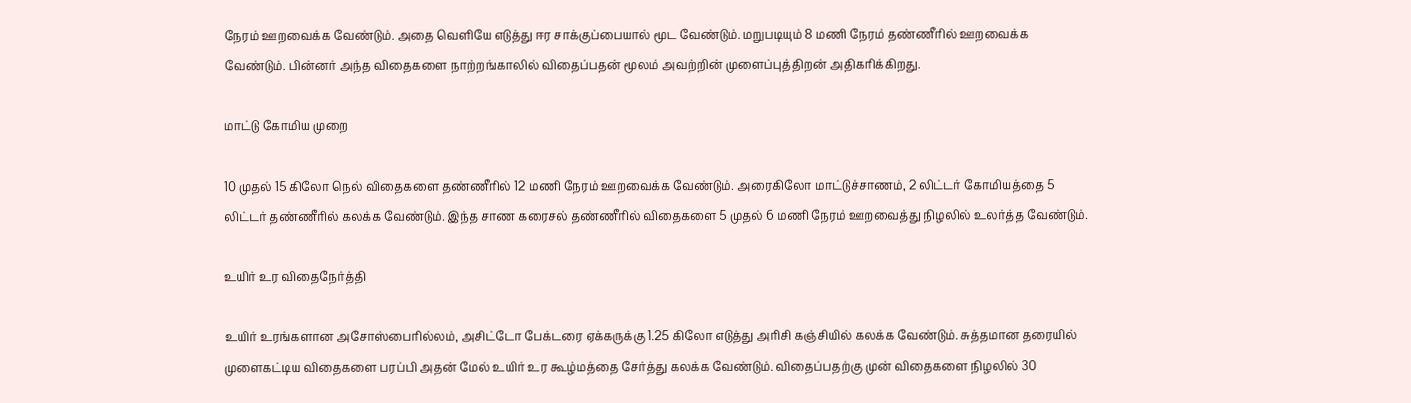நேரம் ஊறவைக்க வேண்டும். அதை வெளியே எடுத்து ஈர சாக்குப்பையால் மூட வேண்டும். மறுபடியும் 8 மணி நேரம் தண்ணீரில் ஊறவைக்க வேண்டும். பின்னர் அந்த விதைகளை நாற்றங்காலில் விதைப்பதன் மூலம் அவற்றின் முளைப்புத்திறன் அதிகரிக்கிறது.

மாட்டு கோமிய முறை

10 முதல் 15 கிலோ நெல் விதைகளை தண்ணீரில் 12 மணி நேரம் ஊறவைக்க வேண்டும். அரைகிலோ மாட்டுச்சாணம், 2 லிட்டர் கோமியத்தை 5 லிட்டர் தண்ணீரில் கலக்க வேண்டும். இந்த சாண கரைசல் தண்ணீரில் விதைகளை 5 முதல் 6 மணி நேரம் ஊறவைத்து நிழலில் உலர்த்த வேண்டும்.

உயிர் உர விதைநேர்த்தி

உயிர் உரங்களான அசோஸ்பைரில்லம், அசிட்டோ பேக்டரை ஏக்கருக்கு 1.25 கிலோ எடுத்து அரிசி கஞ்சியில் கலக்க வேண்டும். சுத்தமான தரையில் முளைகட்டிய விதைகளை பரப்பி அதன் மேல் உயிர் உர கூழ்மத்தை சேர்த்து கலக்க வேண்டும். விதைப்பதற்கு முன் விதைகளை நிழலில் 30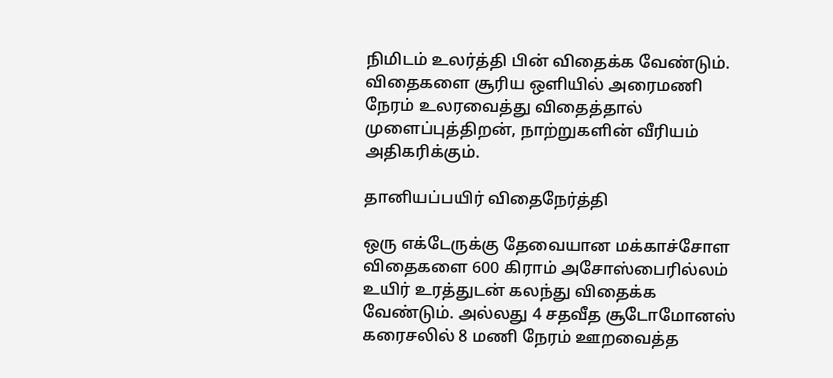நிமிடம் உலர்த்தி பின் விதைக்க வேண்டும். விதைகளை சூரிய ஒளியில் அரைமணி நேரம் உலரவைத்து விதைத்தால் முளைப்புத்திறன், நாற்றுகளின் வீரியம் அதிகரிக்கும்.

தானியப்பயிர் விதைநேர்த்தி

ஒரு எக்டேருக்கு தேவையான மக்காச்சோள விதைகளை 600 கிராம் அசோஸ்பைரில்லம் உயிர் உரத்துடன் கலந்து விதைக்க வேண்டும். அல்லது 4 சதவீத சூடோமோனஸ் கரைசலில் 8 மணி நேரம் ஊறவைத்த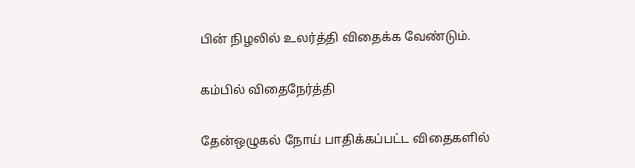பின் நிழலில் உலர்த்தி விதைக்க வேண்டும்.

கம்பில் விதைநேர்த்தி

தேன்ஒழுகல் நோய் பாதிக்கப்பட்ட விதைகளில்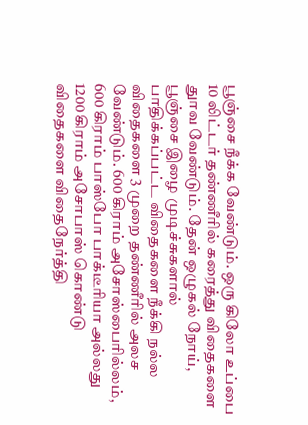பூஞ்சை நீக்க வேண்டும். ஒரு கிலோ உப்பை 10 லிட்டர் தண்ணீரில் கரைத்து விதைகளை துாவ வேண்டும். தேன் ஒழுகல் நோய், பூஞ்சை இழை முடிச்சுகளால் பாதிக்கப்பட்ட விதைகளை நீக்கி நல்ல விதைகளை 3 முறை தண்ணீரில் அலச வேண்டும். 600 கிராம் அசோஸ்பைரில்லம், 600 கிராம் பாஸ்போ பாக்டீரியா அல்லது 1200 கிராம் அசோபாஸ் கொண்டு விதைகளை விதைநேர்த்தி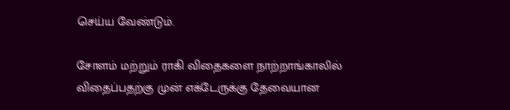செய்ய வேண்டும்.

சோளம் மற்றும் ராகி விதைகளை நாற்றாங்காலில் விதைப்பதற்கு முன் எக்டேருக்கு தேவையான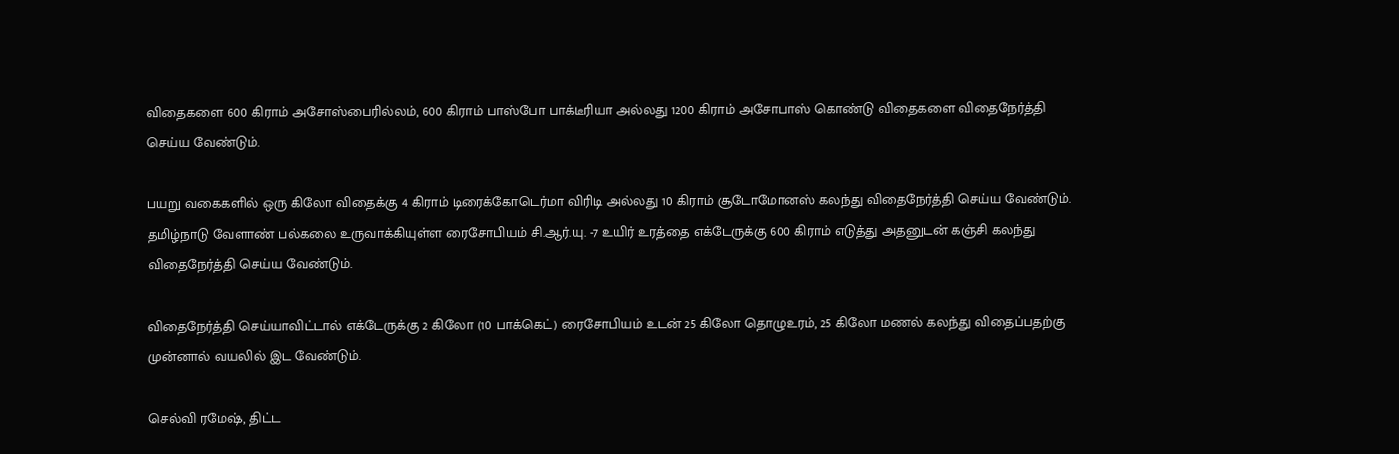விதைகளை 600 கிராம் அசோஸ்பைரில்லம், 600 கிராம் பாஸ்போ பாக்டீரியா அல்லது 1200 கிராம் அசோபாஸ் கொண்டு விதைகளை விதைநேர்த்தி செய்ய வேண்டும்.

பயறு வகைகளில் ஒரு கிலோ விதைக்கு 4 கிராம் டிரைக்கோடெர்மா விரிடி அல்லது 10 கிராம் சூடோமோனஸ் கலந்து விதைநேர்த்தி செய்ய வேண்டும். தமிழ்நாடு வேளாண் பல்கலை உருவாக்கியுள்ள ரைசோபியம் சி.ஆர்.யு. -7 உயிர் உரத்தை எக்டேருக்கு 600 கிராம் எடுத்து அதனுடன் கஞ்சி கலந்து விதைநேர்த்தி செய்ய வேண்டும்.

விதைநேர்த்தி செய்யாவிட்டால் எக்டேருக்கு 2 கிலோ (10 பாக்கெட்) ரைசோபியம் உடன் 25 கிலோ தொழுஉரம், 25 கிலோ மணல் கலந்து விதைப்பதற்கு முன்னால் வயலில் இட வேண்டும்.

செல்வி ரமேஷ், திட்ட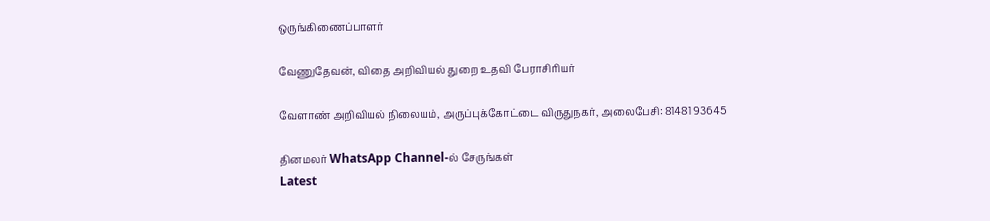ஒருங்கிணைப்பாளர்

வேணுதேவன், விதை அறிவியல் துறை உதவி பேராசிரியர்

வேளாண் அறிவியல் நிலையம், அருப்புக்கோட்டை விருதுநகர், அலைபேசி: 81481 93645

தினமலர் WhatsApp Channel-ல் சேருங்கள்
Latest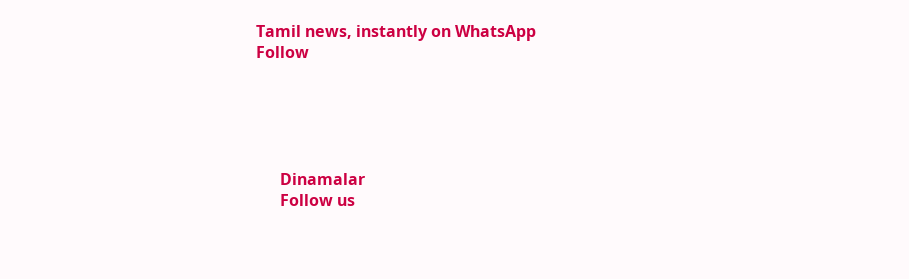Tamil news, instantly on WhatsApp
Follow





      Dinamalar
      Follow us